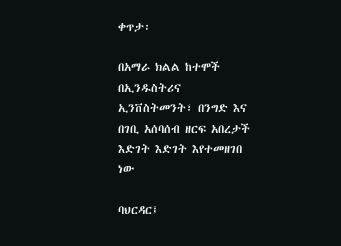ቀጥታ፡

በአማራ ክልል ከተሞች በኢንዱስትሪና ኢንቨስትመንት፣ በንግድ እና በገቢ አሰባሰብ ዘርፍ አበረታች እድገት እድገት እየተመዘገበ ነው

ባህርዳር፤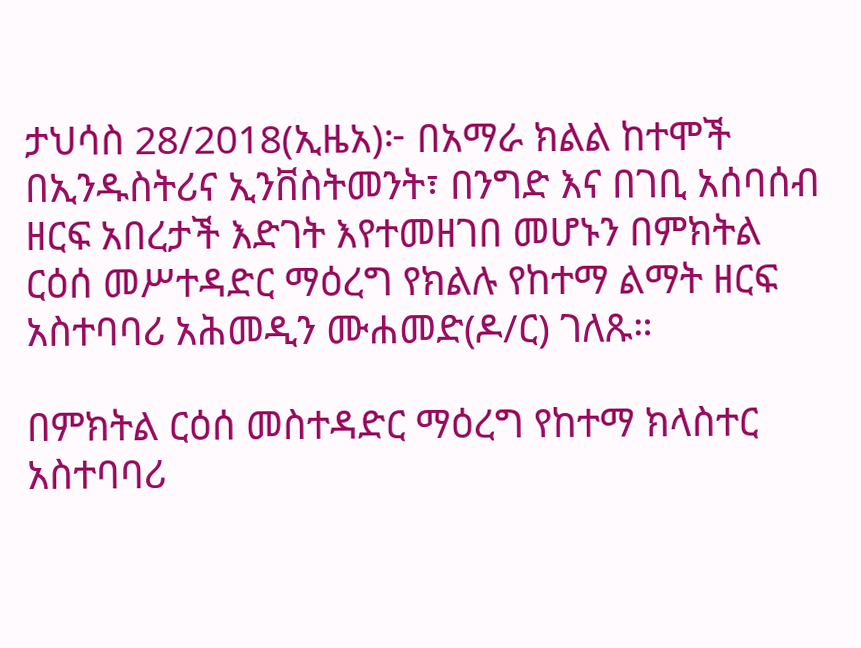ታህሳስ 28/2018(ኢዜአ)፦ በአማራ ክልል ከተሞች በኢንዱስትሪና ኢንቨስትመንት፣ በንግድ እና በገቢ አሰባሰብ ዘርፍ አበረታች እድገት እየተመዘገበ መሆኑን በምክትል ርዕሰ መሥተዳድር ማዕረግ የክልሉ የከተማ ልማት ዘርፍ አስተባባሪ አሕመዲን ሙሐመድ(ዶ/ር) ገለጹ።

በምክትል ርዕሰ መስተዳድር ማዕረግ የከተማ ክላስተር አስተባባሪ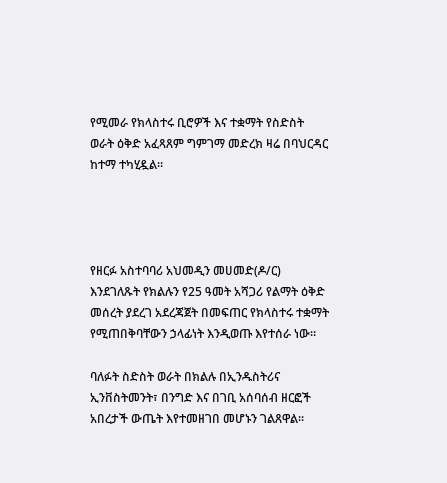የሚመራ የክላስተሩ ቢሮዎች እና ተቋማት የስድስት ወራት ዕቅድ አፈጻጸም ግምገማ መድረክ ዛሬ በባህርዳር ከተማ ተካሂዷል።




የዘርፉ አስተባባሪ አህመዲን መሀመድ(ዶ/ር) እንደገለጹት የክልሉን የ25 ዓመት አሻጋሪ የልማት ዕቅድ መሰረት ያደረገ አደረጃጀት በመፍጠር የክላስተሩ ተቋማት የሚጠበቅባቸውን ኃላፊነት እንዲወጡ እየተሰራ ነው።

ባለፉት ስድስት ወራት በክልሉ በኢንዱስትሪና ኢንቨስትመንት፣ በንግድ እና በገቢ አሰባሰብ ዘርፎች አበረታች ውጤት እየተመዘገበ መሆኑን ገልጸዋል።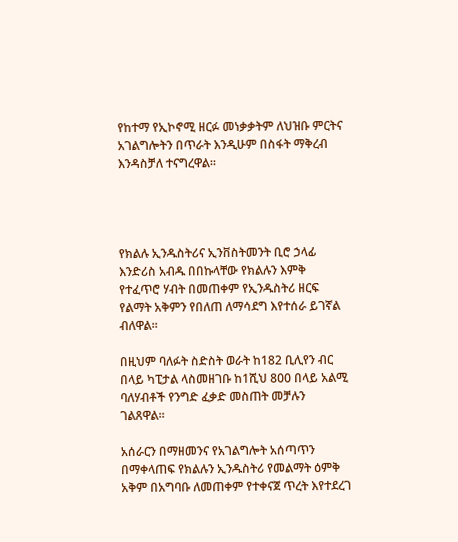የከተማ የኢኮኖሚ ዘርፉ መነቃቃትም ለህዝቡ ምርትና አገልግሎትን በጥራት እንዲሁም በስፋት ማቅረብ እንዳስቻለ ተናግረዋል።




የክልሉ ኢንዱስትሪና ኢንቨስትመንት ቢሮ ኃላፊ እንድሪስ አብዱ በበኩላቸው የክልሉን እምቅ የተፈጥሮ ሃብት በመጠቀም የኢንዱስትሪ ዘርፍ የልማት አቅምን የበለጠ ለማሳደግ እየተሰራ ይገኛል ብለዋል።

በዚህም ባለፉት ስድስት ወራት ከ182 ቢሊየን ብር በላይ ካፒታል ላስመዘገቡ ከ1ሺህ 800 በላይ አልሚ ባለሃብቶች የንግድ ፈቃድ መስጠት መቻሉን ገልጸዋል።

አሰራርን በማዘመንና የአገልግሎት አሰጣጥን በማቀላጠፍ የክልሉን ኢንዱስትሪ የመልማት ዕምቅ አቅም በአግባቡ ለመጠቀም የተቀናጀ ጥረት እየተደረገ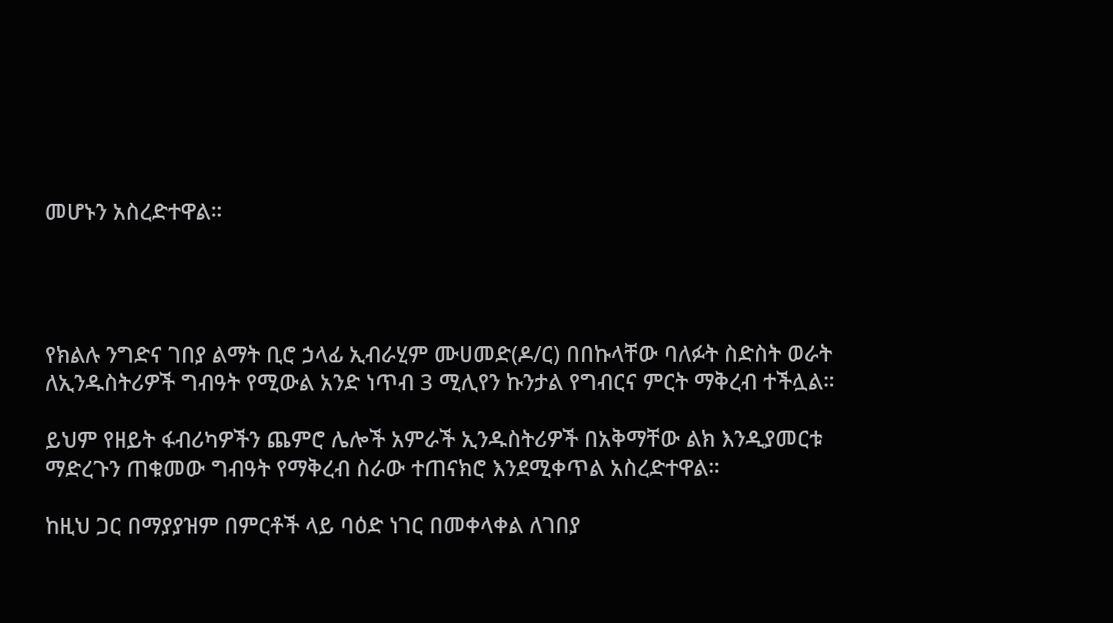መሆኑን አስረድተዋል።




የክልሉ ንግድና ገበያ ልማት ቢሮ ኃላፊ ኢብራሂም ሙሀመድ(ዶ/ር) በበኩላቸው ባለፉት ስድስት ወራት ለኢንዱስትሪዎች ግብዓት የሚውል አንድ ነጥብ 3 ሚሊየን ኩንታል የግብርና ምርት ማቅረብ ተችሏል።

ይህም የዘይት ፋብሪካዎችን ጨምሮ ሌሎች አምራች ኢንዱስትሪዎች በአቅማቸው ልክ እንዲያመርቱ ማድረጉን ጠቁመው ግብዓት የማቅረብ ስራው ተጠናክሮ እንደሚቀጥል አስረድተዋል።

ከዚህ ጋር በማያያዝም በምርቶች ላይ ባዕድ ነገር በመቀላቀል ለገበያ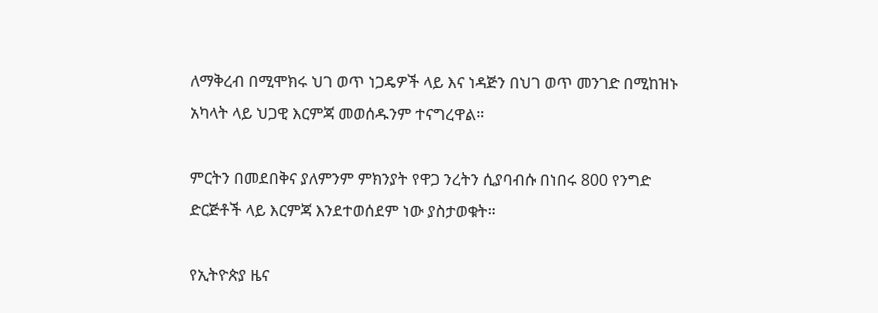ለማቅረብ በሚሞክሩ ህገ ወጥ ነጋዴዎች ላይ እና ነዳጅን በህገ ወጥ መንገድ በሚከዝኑ አካላት ላይ ህጋዊ እርምጃ መወሰዱንም ተናግረዋል።

ምርትን በመደበቅና ያለምንም ምክንያት የዋጋ ንረትን ሲያባብሱ በነበሩ 800 የንግድ ድርጅቶች ላይ እርምጃ እንደተወሰደም ነው ያስታወቁት።

የኢትዮጵያ ዜና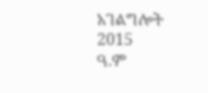አገልግሎት
2015
ዓ.ም